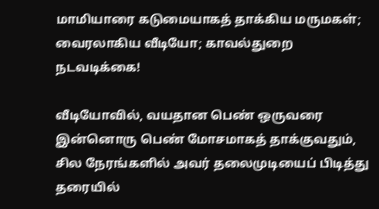மாமியாரை கடுமையாகத் தாக்கிய மருமகள்; வைரலாகிய வீடியோ; காவல்துறை நடவடிக்கை!

வீடியோவில், வயதான பெண் ஒருவரை இன்னொரு பெண் மோசமாகத் தாக்குவதும், சில நேரங்களில் அவர் தலைமுடியைப் பிடித்து தரையில்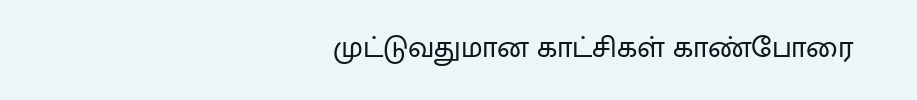முட்டுவதுமான காட்சிகள் காண்போரை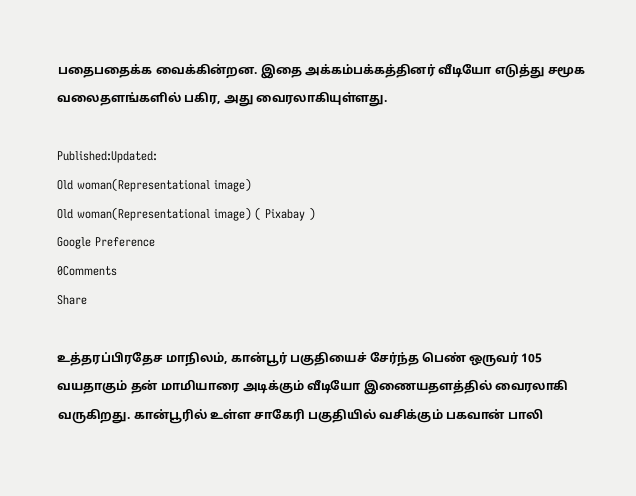பதைபதைக்க வைக்கின்றன. இதை அக்கம்பக்கத்தினர் வீடியோ எடுத்து சமூக வலைதளங்களில் பகிர, அது வைரலாகியுள்ளது.

Published:Updated:
Old woman(Representational image)
Old woman(Representational image) ( Pixabay )
Google Preference
0Comments
Share

உத்தரப்பிரதேச மாநிலம், கான்பூர் பகுதியைச் சேர்ந்த பெண் ஒருவர் 105 வயதாகும் தன் மாமியாரை அடிக்கும் வீடியோ இணையதளத்தில் வைரலாகி வருகிறது. கான்பூரில் உள்ள சாகேரி பகுதியில் வசிக்கும் பகவான் பாலி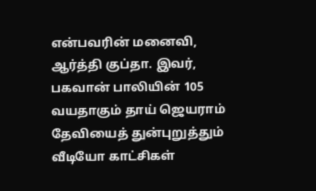என்பவரின் மனைவி, ஆர்த்தி குப்தா. இவர், பகவான் பாலியின் 105 வயதாகும் தாய் ஜெயராம் தேவியைத் துன்புறுத்தும் வீடியோ காட்சிகள்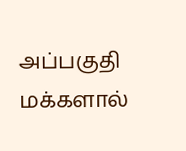அப்பகுதி மக்களால்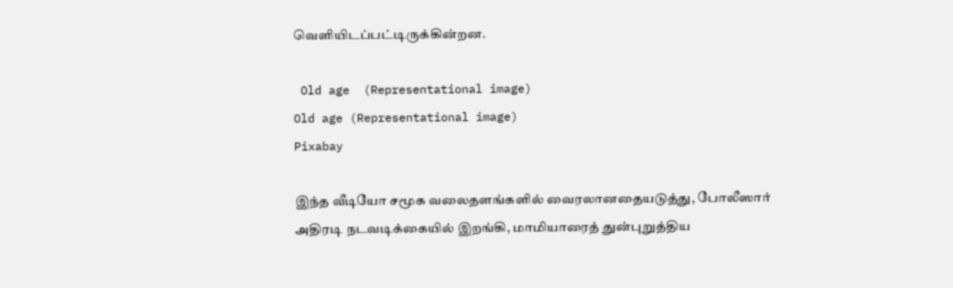வெளியிடப்பட்டிருக்கின்றன.

 Old age  (Representational image)
Old age (Representational image)
Pixabay

இந்த வீடியோ சமூக வலைதளங்களில் வைரலானதையடுத்து, போலீஸார் அதிரடி நடவடிக்கையில் இறங்கி, மாமியாரைத் துன்புறுத்திய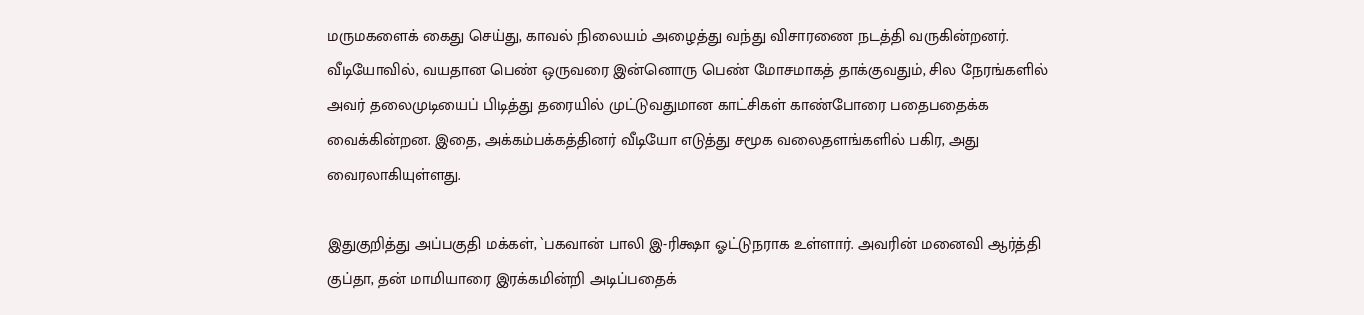மருமகளைக் கைது செய்து, காவல் நிலையம் அழைத்து வந்து விசாரணை நடத்தி வருகின்றனர். வீடியோவில், வயதான பெண் ஒருவரை இன்னொரு பெண் மோசமாகத் தாக்குவதும், சில நேரங்களில் அவர் தலைமுடியைப் பிடித்து தரையில் முட்டுவதுமான காட்சிகள் காண்போரை பதைபதைக்க வைக்கின்றன. இதை, அக்கம்பக்கத்தினர் வீடியோ எடுத்து சமூக வலைதளங்களில் பகிர, அது வைரலாகியுள்ளது.

இதுகுறித்து அப்பகுதி மக்கள், `பகவான் பாலி இ-ரிக்ஷா ஓட்டுநராக உள்ளார். அவரின் மனைவி ஆர்த்தி குப்தா, தன் மாமியாரை இரக்கமின்றி அடிப்பதைக்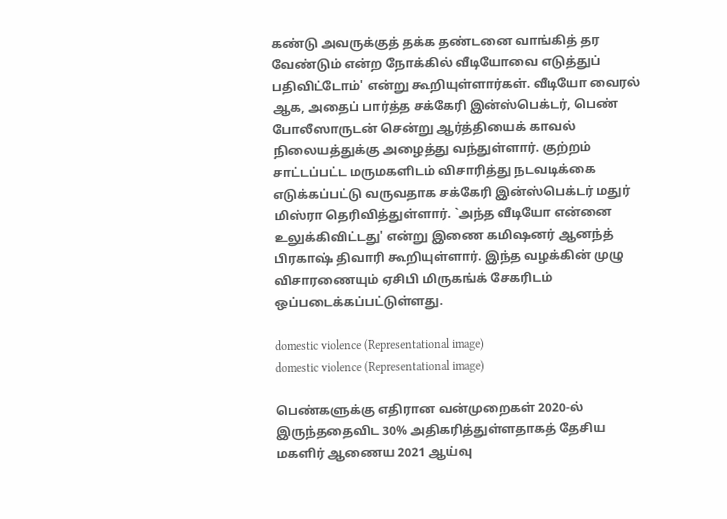கண்டு அவருக்குத் தக்க தண்டனை வாங்கித் தர வேண்டும் என்ற நோக்கில் வீடியோவை எடுத்துப் பதிவிட்டோம்' என்று கூறியுள்ளார்கள். வீடியோ வைரல் ஆக, அதைப் பார்த்த சக்கேரி இன்ஸ்பெக்டர், பெண் போலீஸாருடன் சென்று ஆர்த்தியைக் காவல் நிலையத்துக்கு அழைத்து வந்துள்ளார். குற்றம் சாட்டப்பட்ட மருமகளிடம் விசாரித்து நடவடிக்கை எடுக்கப்பட்டு வருவதாக சக்கேரி இன்ஸ்பெக்டர் மதுர் மிஸ்ரா தெரிவித்துள்ளார். `அந்த வீடியோ என்னை உலுக்கிவிட்டது' என்று இணை கமிஷனர் ஆனந்த் பிரகாஷ் திவாரி கூறியுள்ளார். இந்த வழக்கின் முழு விசாரணையும் ஏசிபி மிருகங்க் சேகரிடம் ஒப்படைக்கப்பட்டுள்ளது.

domestic violence (Representational image)
domestic violence (Representational image)

பெண்களுக்கு எதிரான வன்முறைகள் 2020-ல் இருந்ததைவிட 30% அதிகரித்துள்ளதாகத் தேசிய மகளிர் ஆணைய 2021 ஆய்வு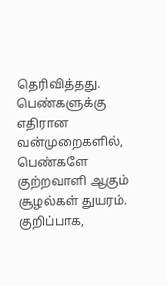தெரிவித்தது. பெண்களுக்கு எதிரான வன்முறைகளில், பெண்களே குற்றவாளி ஆகும் சூழல்கள் துயரம். குறிப்பாக,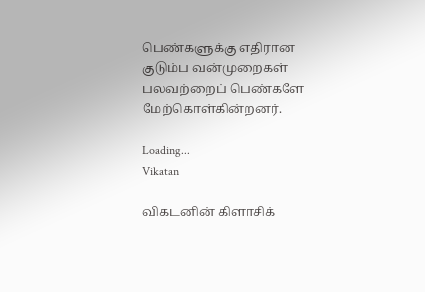பெண்களுக்கு எதிரான குடும்ப வன்முறைகள் பலவற்றைப் பெண்களே மேற்கொள்கின்றனர்.

Loading...
Vikatan

விகடனின் கிளாசிக்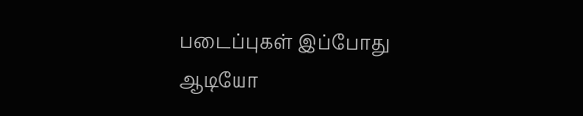படைப்புகள் இப்போது ஆடியோ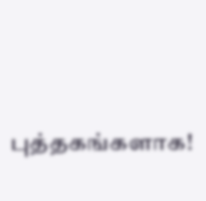புத்தகங்களாக!